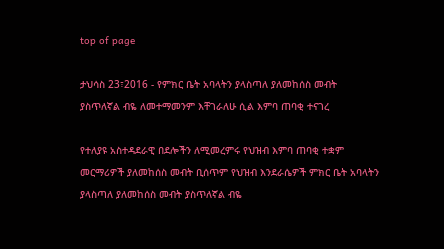top of page

ታህሳስ 23፣2016 - የምክር ቤት አባላትን ያላስጣለ ያለመከሰስ መብት ያስጥለኛል ብዬ ለመተማመንም እቸገራለሁ ሲል እምባ ጠባቂ ተናገረ

የተለያዩ አስተዳደራዊ በደሎችን ለሚመረምሩ የህዝብ እምባ ጠባቂ ተቋም መርማሪዎች ያለመከሰስ መብት ቢሰጥም የህዝብ እንደራሴዎች ምክር ቤት አባላትን ያላስጣለ ያለመከሰስ መብት ያስጥለኛል ብዬ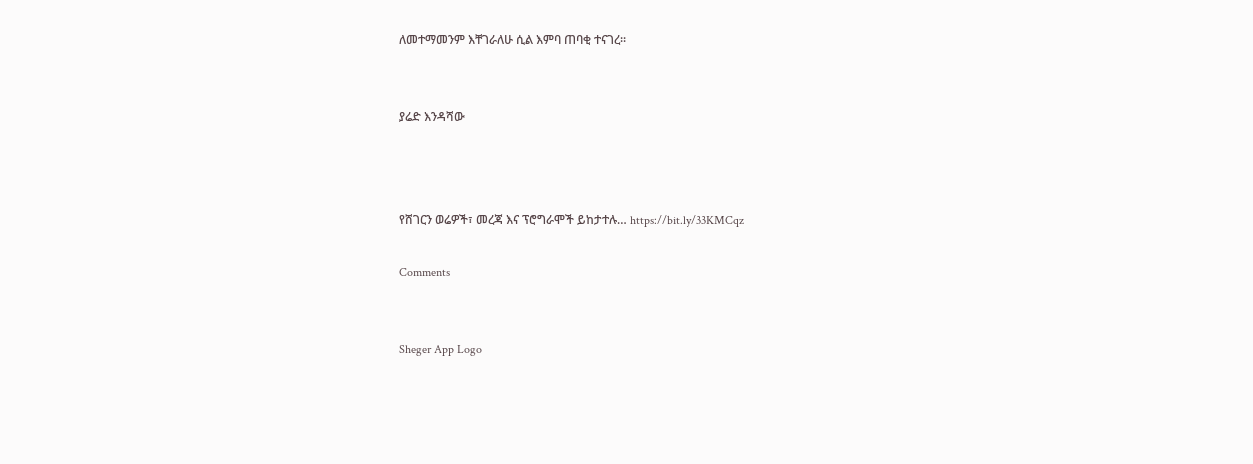ለመተማመንም እቸገራለሁ ሲል እምባ ጠባቂ ተናገረ፡፡


ያሬድ እንዳሻው



የሸገርን ወሬዎች፣ መረጃ እና ፕሮግራሞች ይከታተሉ… https://bit.ly/33KMCqz

Comments


Sheger App Logo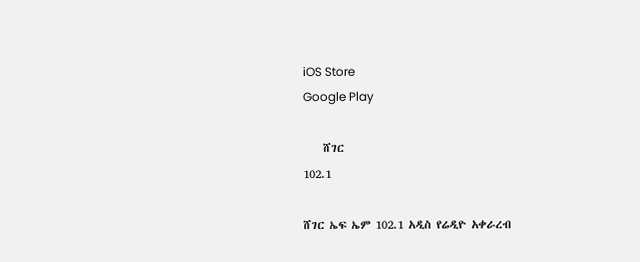iOS Store
Google Play

    ሸገር
102.1

ሸገር ኤፍ ኤም 102.1 አዲስ የሬዲዮ አቀራረብ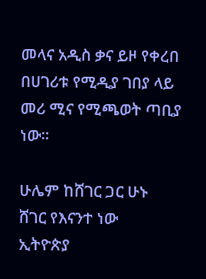መላና አዲስ ቃና ይዞ የቀረበ በሀገሪቱ የሚዲያ ገበያ ላይ መሪ ሚና የሚጫወት ጣቢያ ነው፡፡

ሁሌም ከሸገር ጋር ሁኑ
ሸገር የእናንተ ነው
ኢትዮጵያ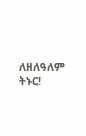ለዘለዓለም ትኑር!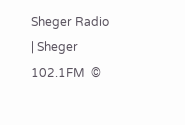Sheger Radio | Sheger 102.1FM  ©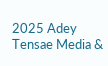2025 Adey Tensae Media &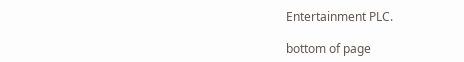Entertainment PLC.

bottom of page